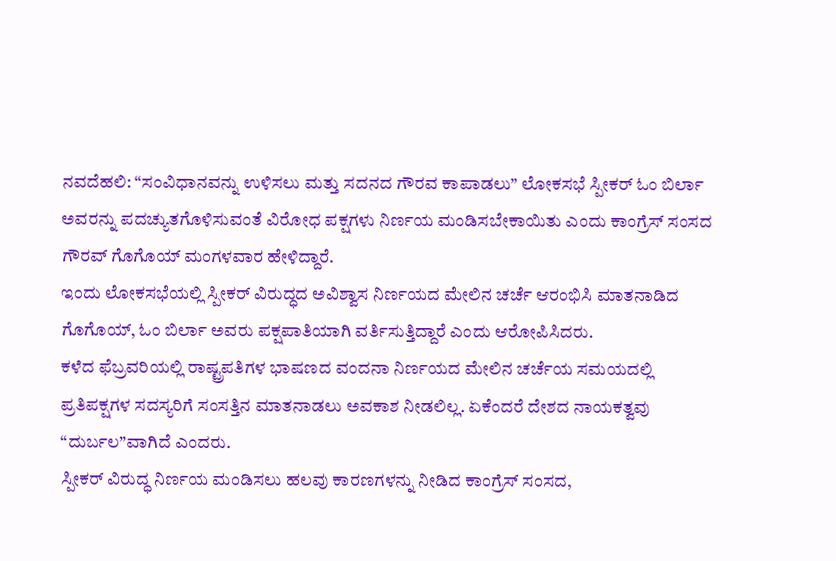ನವದೆಹಲಿ: “ಸಂವಿಧಾನವನ್ನು ಉಳಿಸಲು ಮತ್ತು ಸದನದ ಗೌರವ ಕಾಪಾಡಲು” ಲೋಕಸಭೆ ಸ್ಪೀಕರ್ ಓಂ ಬಿರ್ಲಾ ಅವರನ್ನು ಪದಚ್ಯುತಗೊಳಿಸುವಂತೆ ವಿರೋಧ ಪಕ್ಷಗಳು ನಿರ್ಣಯ ಮಂಡಿಸಬೇಕಾಯಿತು ಎಂದು ಕಾಂಗ್ರೆಸ್ ಸಂಸದ ಗೌರವ್ ಗೊಗೊಯ್ ಮಂಗಳವಾರ ಹೇಳಿದ್ದಾರೆ.
ಇಂದು ಲೋಕಸಭೆಯಲ್ಲಿ ಸ್ಪೀಕರ್ ವಿರುದ್ಧದ ಅವಿಶ್ವಾಸ ನಿರ್ಣಯದ ಮೇಲಿನ ಚರ್ಚೆ ಆರಂಭಿಸಿ ಮಾತನಾಡಿದ ಗೊಗೊಯ್, ಓಂ ಬಿರ್ಲಾ ಅವರು ಪಕ್ಷಪಾತಿಯಾಗಿ ವರ್ತಿಸುತ್ತಿದ್ದಾರೆ ಎಂದು ಆರೋಪಿಸಿದರು.
ಕಳೆದ ಫೆಬ್ರವರಿಯಲ್ಲಿ ರಾಷ್ಟ್ರಪತಿಗಳ ಭಾಷಣದ ವಂದನಾ ನಿರ್ಣಯದ ಮೇಲಿನ ಚರ್ಚೆಯ ಸಮಯದಲ್ಲಿ ಪ್ರತಿಪಕ್ಷಗಳ ಸದಸ್ಯರಿಗೆ ಸಂಸತ್ತಿನ ಮಾತನಾಡಲು ಅವಕಾಶ ನೀಡಲಿಲ್ಲ. ಏಕೆಂದರೆ ದೇಶದ ನಾಯಕತ್ವವು “ದುರ್ಬಲ”ವಾಗಿದೆ ಎಂದರು.
ಸ್ಪೀಕರ್ ವಿರುದ್ಧ ನಿರ್ಣಯ ಮಂಡಿಸಲು ಹಲವು ಕಾರಣಗಳನ್ನು ನೀಡಿದ ಕಾಂಗ್ರೆಸ್ ಸಂಸದ,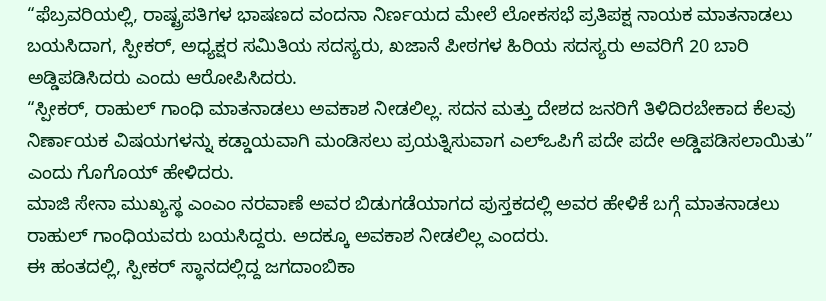“ಫೆಬ್ರವರಿಯಲ್ಲಿ, ರಾಷ್ಟ್ರಪತಿಗಳ ಭಾಷಣದ ವಂದನಾ ನಿರ್ಣಯದ ಮೇಲೆ ಲೋಕಸಭೆ ಪ್ರತಿಪಕ್ಷ ನಾಯಕ ಮಾತನಾಡಲು ಬಯಸಿದಾಗ, ಸ್ಪೀಕರ್, ಅಧ್ಯಕ್ಷರ ಸಮಿತಿಯ ಸದಸ್ಯರು, ಖಜಾನೆ ಪೀಠಗಳ ಹಿರಿಯ ಸದಸ್ಯರು ಅವರಿಗೆ 20 ಬಾರಿ ಅಡ್ಡಿಪಡಿಸಿದರು ಎಂದು ಆರೋಪಿಸಿದರು.
“ಸ್ಪೀಕರ್, ರಾಹುಲ್ ಗಾಂಧಿ ಮಾತನಾಡಲು ಅವಕಾಶ ನೀಡಲಿಲ್ಲ. ಸದನ ಮತ್ತು ದೇಶದ ಜನರಿಗೆ ತಿಳಿದಿರಬೇಕಾದ ಕೆಲವು ನಿರ್ಣಾಯಕ ವಿಷಯಗಳನ್ನು ಕಡ್ಡಾಯವಾಗಿ ಮಂಡಿಸಲು ಪ್ರಯತ್ನಿಸುವಾಗ ಎಲ್ಒಪಿಗೆ ಪದೇ ಪದೇ ಅಡ್ಡಿಪಡಿಸಲಾಯಿತು” ಎಂದು ಗೊಗೊಯ್ ಹೇಳಿದರು.
ಮಾಜಿ ಸೇನಾ ಮುಖ್ಯಸ್ಥ ಎಂಎಂ ನರವಾಣೆ ಅವರ ಬಿಡುಗಡೆಯಾಗದ ಪುಸ್ತಕದಲ್ಲಿ ಅವರ ಹೇಳಿಕೆ ಬಗ್ಗೆ ಮಾತನಾಡಲು ರಾಹುಲ್ ಗಾಂಧಿಯವರು ಬಯಸಿದ್ದರು. ಅದಕ್ಕೂ ಅವಕಾಶ ನೀಡಲಿಲ್ಲ ಎಂದರು.
ಈ ಹಂತದಲ್ಲಿ, ಸ್ಪೀಕರ್ ಸ್ಥಾನದಲ್ಲಿದ್ದ ಜಗದಾಂಬಿಕಾ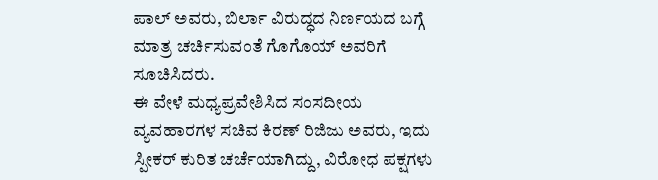ಪಾಲ್ ಅವರು, ಬಿರ್ಲಾ ವಿರುದ್ಧದ ನಿರ್ಣಯದ ಬಗ್ಗೆ ಮಾತ್ರ ಚರ್ಚಿಸುವಂತೆ ಗೊಗೊಯ್ ಅವರಿಗೆ ಸೂಚಿಸಿದರು.
ಈ ವೇಳೆ ಮಧ್ಯಪ್ರವೇಶಿಸಿದ ಸಂಸದೀಯ ವ್ಯವಹಾರಗಳ ಸಚಿವ ಕಿರಣ್ ರಿಜಿಜು ಅವರು, ಇದು ಸ್ಪೀಕರ್ ಕುರಿತ ಚರ್ಚೆಯಾಗಿದ್ದು, ವಿರೋಧ ಪಕ್ಷಗಳು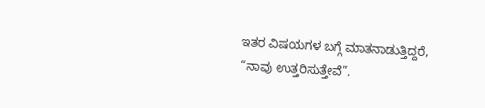ಇತರ ವಿಷಯಗಳ ಬಗ್ಗೆ ಮಾತನಾಡುತ್ತಿದ್ದರೆ, “ನಾವು ಉತ್ತರಿಸುತ್ತೇವೆ”.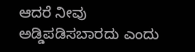ಆದರೆ ನೀವು ಅಡ್ಡಿಪಡಿಸಬಾರದು ಎಂದು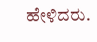ಹೇಳಿದರು.